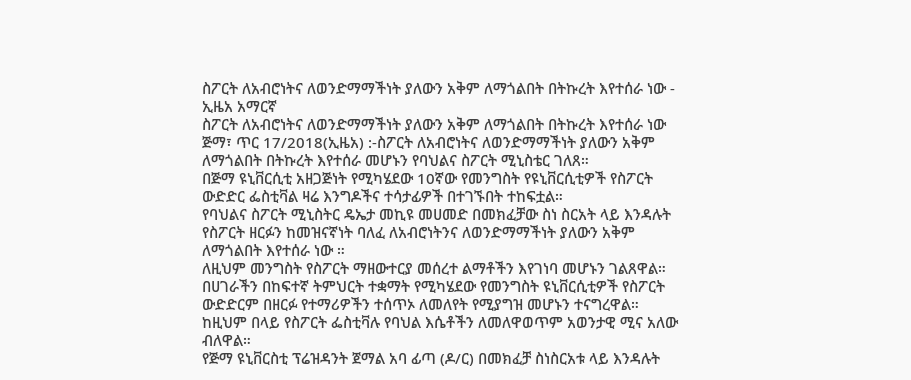ስፖርት ለአብሮነትና ለወንድማማችነት ያለውን አቅም ለማጎልበት በትኩረት እየተሰራ ነው - ኢዜአ አማርኛ
ስፖርት ለአብሮነትና ለወንድማማችነት ያለውን አቅም ለማጎልበት በትኩረት እየተሰራ ነው
ጅማ፣ ጥር 17/2018(ኢዜአ) :-ስፖርት ለአብሮነትና ለወንድማማችነት ያለውን አቅም ለማጎልበት በትኩረት እየተሰራ መሆኑን የባህልና ስፖርት ሚኒስቴር ገለጸ።
በጅማ ዩኒቨርሲቲ አዘጋጅነት የሚካሄደው 10ኛው የመንግስት የዩኒቨርሲቲዎች የስፖርት ውድድር ፌስቲቫል ዛሬ እንግዶችና ተሳታፊዎች በተገኙበት ተከፍቷል።
የባህልና ስፖርት ሚኒስትር ዴኤታ መኪዩ መሀመድ በመክፈቻው ስነ ስርአት ላይ እንዳሉት የስፖርት ዘርፉን ከመዝናኛነት ባለፈ ለአብሮነትንና ለወንድማማችነት ያለውን አቅም ለማጎልበት እየተሰራ ነው ።
ለዚህም መንግስት የስፖርት ማዘውተርያ መሰረተ ልማቶችን እየገነባ መሆኑን ገልጸዋል።
በሀገራችን በከፍተኛ ትምህርት ተቋማት የሚካሄደው የመንግስት ዩኒቨርሲቲዎች የስፖርት ውድድርም በዘርፉ የተማሪዎችን ተሰጥኦ ለመለየት የሚያግዝ መሆኑን ተናግረዋል።
ከዚህም በላይ የስፖርት ፌስቲቫሉ የባህል እሴቶችን ለመለዋወጥም አወንታዊ ሚና አለው ብለዋል።
የጅማ ዩኒቨርስቲ ፕሬዝዳንት ጀማል አባ ፊጣ (ዶ/ር) በመክፈቻ ስነስርአቱ ላይ እንዳሉት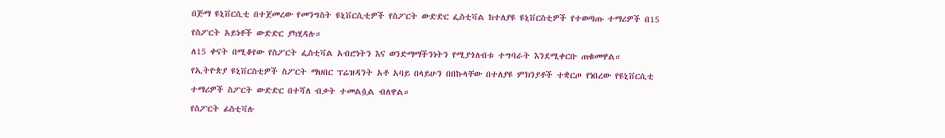በጅማ ዩኒቨርሲቲ በተጀመረው የመንግስት ዩኒቨርሲቲዎች የስፖርት ውድድር ፌስቲቫል ከተለያዩ ዩኒቨርስቲዎች የተወጣጡ ተማሪዎች በ15 የስፖርት አይነቶች ውድድር ያካሂዳሉ።
ለ15 ቀናት በሚቆየው የስፖርት ፌስቲቫል አብሮነትን እና ወንድማማችንነትን የሚያጎለብቱ ተግባራት እንደሚቀርቡ ጠቁመዋል።
የኢትዮጵያ ዩኒቨርስቲዎች ስፖርት ማህበር ፕሬዝዳንት አቶ አባይ በላይሁን በበኩላቸው በተለያዩ ምክንያቶች ተቋርጦ የነበረው የዩኒቨርሲቲ ተማሪዎች ስፖርት ውድድር በተሻለ ብቃት ተመልሷል ብለዋል።
የስፖርት ፊስቲቫሉ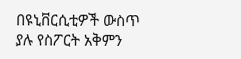በዩኒቨርሲቲዎች ውስጥ ያሉ የስፖርት አቅምን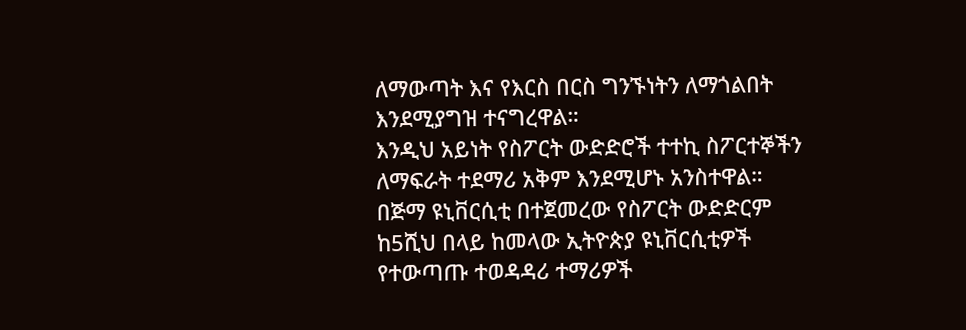ለማውጣት እና የእርስ በርስ ግንኙነትን ለማጎልበት እንደሚያግዝ ተናግረዋል።
እንዲህ አይነት የስፖርት ውድድሮች ተተኪ ስፖርተኞችን ለማፍራት ተደማሪ አቅም እንደሚሆኑ አንስተዋል።
በጅማ ዩኒቨርሲቲ በተጀመረው የስፖርት ውድድርም ከ5ሺህ በላይ ከመላው ኢትዮጵያ ዩኒቨርሲቲዎች የተውጣጡ ተወዳዳሪ ተማሪዎች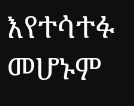እየተሳተፉ መሆኑም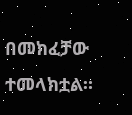በመክፈቻው ተመላክቷል።